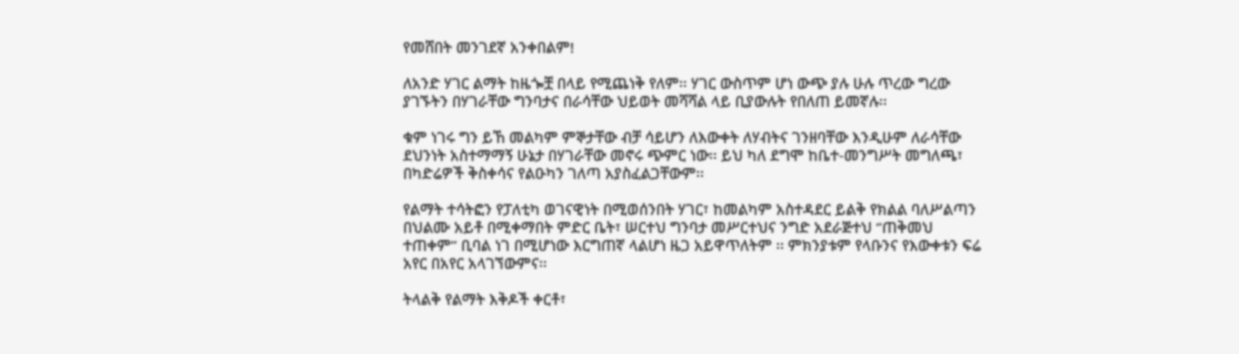የመሸበት መንገደኛ አንቀበልም!

ለአንድ ሃገር ልማት ከዜጐቿ በላይ የሚጨነቅ የለም፡፡ ሃገር ውስጥም ሆነ ውጭ ያሉ ሁሉ ጥረው ግረው ያገኙትን በሃገራቸው ግንባታና በራሳቸው ህይወት መሻሻል ላይ ቢያውሉት የበለጠ ይመኛሉ፡፡

ቁም ነገሩ ግን ይኸ መልካም ምኞታቸው ብቻ ሳይሆን ለእውቀት ለሃብትና ገንዘባቸው እንዲሁም ለራሳቸው ደህንነት አስተማማኝ ሁኔታ በሃገራቸው መኖሩ ጭምር ነው፡፡ ይህ ካለ ደግሞ ከቤተ-መንግሥት መግለጫ፣ በካድሬዎች ቅስቀሳና የልዑካን ገለጣ አያስፈልጋቸውም፡፡

የልማት ተሳትፎን የፓለቲካ ወገናዊነት በሚወሰንበት ሃገር፣ ከመልካም አስተዳደር ይልቅ የክልል ባለሥልጣን በህልሙ አይቶ በሚቀማበት ምድር ቤት፣ ሠርተህ ግንባታ መሥርተህና ንግድ አደራጅተህ ‘’ጠቅመህ ተጠቀም’’ ቢባል ነገ በሚሆነው እርግጠኛ ላልሆነ ዜጋ አይዋጥለትም ፡፡ ምክንያቱም የላቡንና የእውቀቱን ፍሬ አየር በአየር አላገኘውምና፡፡

ትላልቅ የልማት እቅዶች ቀርቶ፣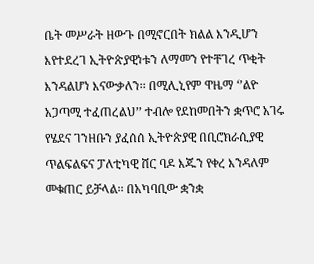ቤት መሥራት ዘውጉ በሚኖርበት ክልል እንዲሆን እየተደረገ ኢትዮጵያዊነቱን ለማመን የተቸገረ ጥቂት እንዳልሆነ እናውቃለን፡፡ በሚሊኒየም ዋዜማ ‘’ልዮ አጋጣሚ ተፈጠረልህ’’ ተብሎ የደከመበትን ቋጥሮ አገሩ የሄደና ገንዘቡን ያፈሰሰ ኢትዮጵያዊ በቢሮክራሲያዊ ጥልፍልፍና ፓለቲካዊ ሸር ባዶ እጁን የቀረ እንዳለም መቁጠር ይቻላል፡፡ በአካባቢው ቋንቋ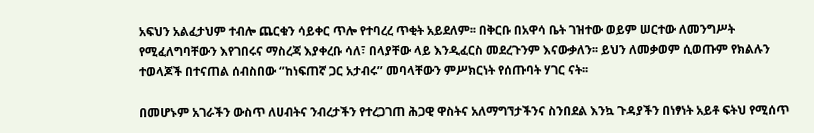አፍህን አልፈታህም ተብሎ ጨርቁን ሳይቀር ጥሎ የተባረረ ጥቂት አይደለም፡፡ በቅርቡ በአዋሳ ቤት ገዝተው ወይም ሠርተው ለመንግሥት የሚፈለግባቸውን እየገበሩና ማስረጃ እያቀረቡ ሳለ፣ በላያቸው ላይ እንዲፈርስ መደረጉንም እናውቃለን፡፡ ይህን ለመቃወም ሲወጡም የክልሉን ተወላጆች በተናጠል ሰብስበው ‘’ከነፍጠኛ ጋር አታብሩ’’ መባላቸውን ምሥክርነት የሰጡባት ሃገር ናት፡፡

በመሆኑም አገራችን ውስጥ ለሀብትና ንብረታችን የተረጋገጠ ሕጋዊ ዋስትና አለማግኘታችንና ስንበደል እንኳ ጉዳያችን በነፃነት አይቶ ፍትህ የሚሰጥ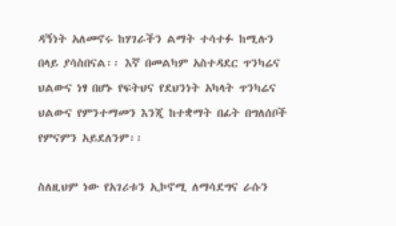ዳኝነት አለመኖሩ ከሃገራችን ልማት ተሳተፉ ከሚሉን በላይ ያሳስበናል፡፡ እኛ በመልካም አስተዳደር ጥንካሬና ህልውና ነፃ በሆኑ የፍትህና የደህንነት አካላት ጥንካሬና ህልውና የምንተማመን እንጂ ከተቋማት በፊት በግለሰቦች የምናምን አይደለንም፡፡

ስለዚህም ነው የአገሪቱን ኢኮኖሚ ለማሳደግና ራሱን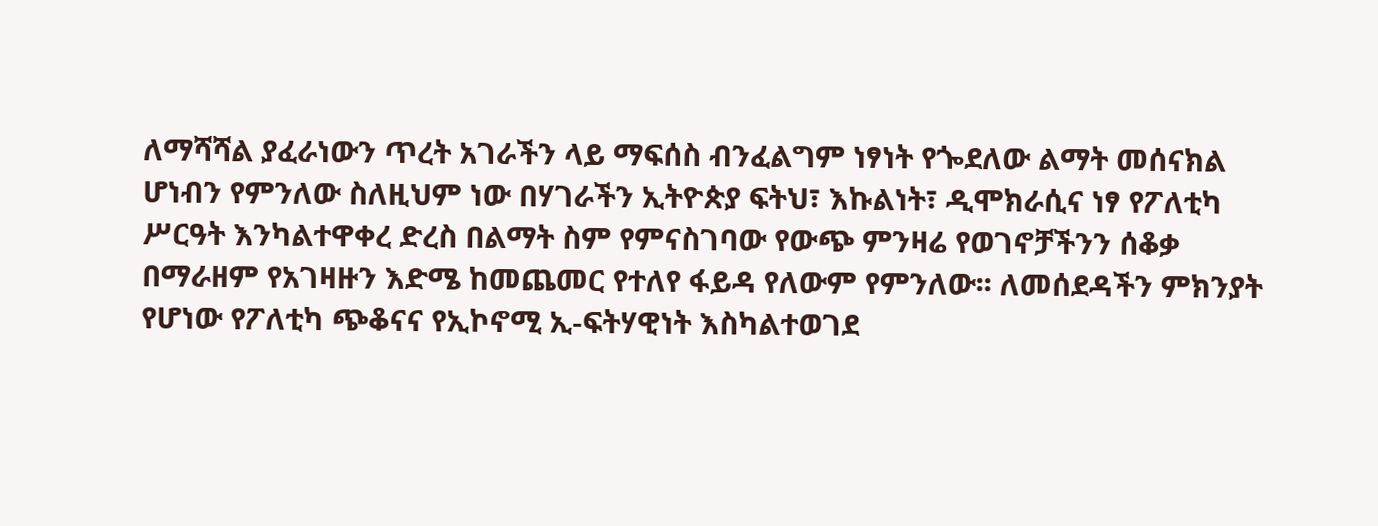ለማሻሻል ያፈራነውን ጥረት አገራችን ላይ ማፍሰስ ብንፈልግም ነፃነት የጐደለው ልማት መሰናክል ሆነብን የምንለው ስለዚህም ነው በሃገራችን ኢትዮጵያ ፍትህ፣ እኩልነት፣ ዲሞክራሲና ነፃ የፖለቲካ ሥርዓት እንካልተዋቀረ ድረስ በልማት ስም የምናስገባው የውጭ ምንዛሬ የወገኖቻችንን ሰቆቃ በማራዘም የአገዛዙን እድሜ ከመጨመር የተለየ ፋይዳ የለውም የምንለው፡፡ ለመሰደዳችን ምክንያት የሆነው የፖለቲካ ጭቆናና የኢኮኖሚ ኢ-ፍትሃዊነት እስካልተወገደ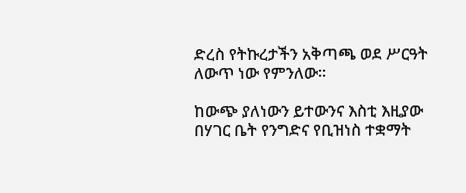ድረስ የትኩረታችን አቅጣጫ ወደ ሥርዓት ለውጥ ነው የምንለው፡፡

ከውጭ ያለነውን ይተውንና እስቲ እዚያው በሃገር ቤት የንግድና የቢዝነስ ተቋማት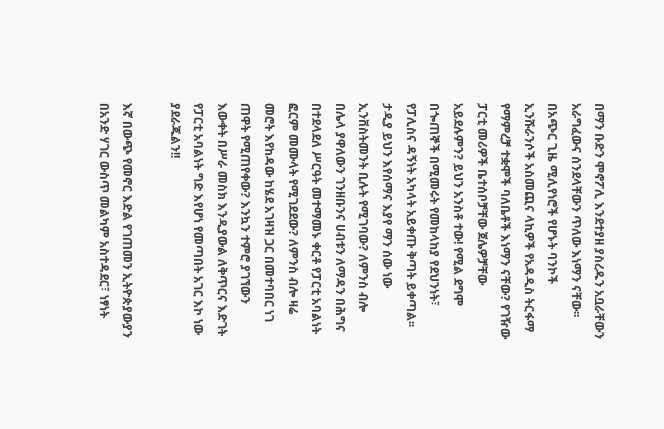በማን ቡድን ሞኖፖሊ እንደተያዘ ያስረዱን አቧራቸውን አራግፈውና ሰንደላቸውን ጥለው እነማን ናቸው፡፡ በአጭር ጊዜ ሚሊየነሮች የሆኑት ባንኮች ኢንሹራንሶች አስመጪና ላኪዎች የአዳዲስ ትርፋማ የማምረቻ ተቋሞች ባለቤቶች እነማን ናቸው? የገዥው ፓርቲ መሪዎች ቤተሰቦቻቸው ጀሌዎቻቸው አይደሉምን? ይህን አንስቶ ተው! የሚል ደግሞ በጐጠኞች በሚመሩት የመከላከያ የደህንነት፣ የፓሊስና ዳኝነት አካላት አይቀጡ ቅጣት ይቀጣል፡፡ ታዲያ ይህን እየሰማና እያየ ማን ሰው ነው ኢንቨስትመንት ቢሉት የሚገባው? ለምንስ ብሎ በሌላ ያዋለውን ገንዘቡንና ሀብቱን ለማዳን በሕግና በተደላደለ ሥርዓት መተማመኑ ቀርቶ የፓርቲ አባልነት ፎርም መሙላት የሚገደደው? ለምንስ ብሎ ዛሬ መሮት እየከዳው ከሄደ አገዛዝ ጋር በመተባበር ነገ ጠዋት የሚጠየቀው? እንኳን ተምሮ ያገኘውን እውቀት በሥራ መስክ እንዲያውል ለቅጥርና እድገት የፓርቲ አባልነት ግድ እየሆነ የመጣበት አገር እኮ ነው ያደራጁልን!!

እኛ በውጭ የመኖር እድል የገጠመን ኢትዮጵያውያን በአንድ ሃገር ውስጥ መልካም አስተዳደር፣ ነፃነት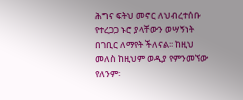ሕግና ፍትህ መኖር ለህብረተሰቡ የተረጋጋ ኑሮ ያላቸውን ወሣኝነት በገቢር ለማየት ችለናል፡፡ ከዚህ መለስ ከዚህም ወዲያ የምንመኘው የለንም፡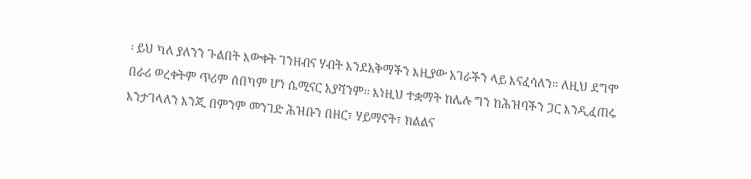፡ ይህ ካለ ያለንን ጉልበት እውቀት ገንዘብና ሃብት እንደአቅማችን እዚያው አገራችን ላይ እናፈሳለን፡፡ ለዚህ ደግሞ በራሪ ወረቀትም ጥሪም ሰበካም ሆነ ሴሚናር አያሻንም፡፡ እነዚህ ተቋማት ከሌሉ ግን ከሕዝባችን ጋር እንዲፈጠሩ እንታገላለን እንጂ በምንም መንገድ ሕዝቡን በዘር፣ ሃይማኖት፣ ክልልና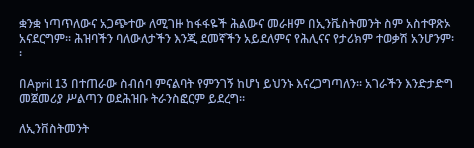ቋንቋ ነጣጥለውና አጋጭተው ለሚገዙ ከፋፋዬች ሕልውና መራዘም በኢንቬስትመንት ስም አስተዋጽኦ አናደርግም፡፡ ሕዝባችን ባለውለታችን እንጂ ደመኛችን አይደለምና የሕሊናና የታሪክም ተወቃሽ አንሆንም፡፡

በApril 13 በተጠራው ስብሰባ ምናልባት የምንገኝ ከሆነ ይህንኑ እናረጋግጣለን፡፡ አገራችን እንድታድግ መጀመሪያ ሥልጣን ወደሕዝቡ ትራንስፎርም ይደረግ፡፡

ለኢንቨስትመንት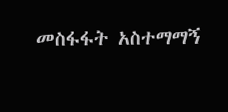መስፋፋት አስተማማኝ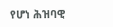የሆነ ሕዝባዊ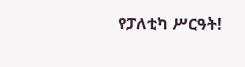የፓለቲካ ሥርዓት!